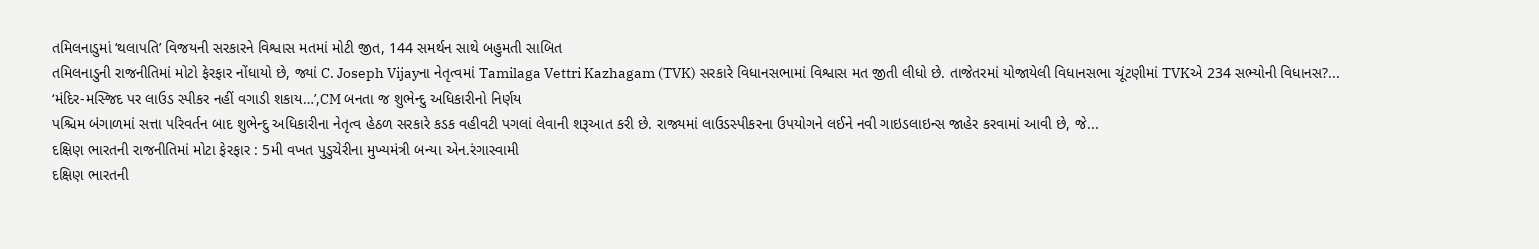તમિલનાડુમાં ‘થલાપતિ’ વિજયની સરકારને વિશ્વાસ મતમાં મોટી જીત, 144 સમર્થન સાથે બહુમતી સાબિત
તમિલનાડુની રાજનીતિમાં મોટો ફેરફાર નોંધાયો છે, જ્યાં C. Joseph Vijayના નેતૃત્વમાં Tamilaga Vettri Kazhagam (TVK) સરકારે વિધાનસભામાં વિશ્વાસ મત જીતી લીધો છે. તાજેતરમાં યોજાયેલી વિધાનસભા ચૂંટણીમાં TVKએ 234 સભ્યોની વિધાનસ?...
‘મંદિર-મસ્જિદ પર લાઉડ સ્પીકર નહીં વગાડી શકાય…’,CM બનતા જ શુભેન્દુ અધિકારીનો નિર્ણય
પશ્ચિમ બંગાળમાં સત્તા પરિવર્તન બાદ શુભેન્દુ અધિકારીના નેતૃત્વ હેઠળ સરકારે કડક વહીવટી પગલાં લેવાની શરૂઆત કરી છે. રાજ્યમાં લાઉડસ્પીકરના ઉપયોગને લઈને નવી ગાઇડલાઇન્સ જાહેર કરવામાં આવી છે, જે...
દક્ષિણ ભારતની રાજનીતિમાં મોટા ફેરફાર : 5મી વખત પુડુચેરીના મુખ્યમંત્રી બન્યા એન.રંગાસ્વામી
દક્ષિણ ભારતની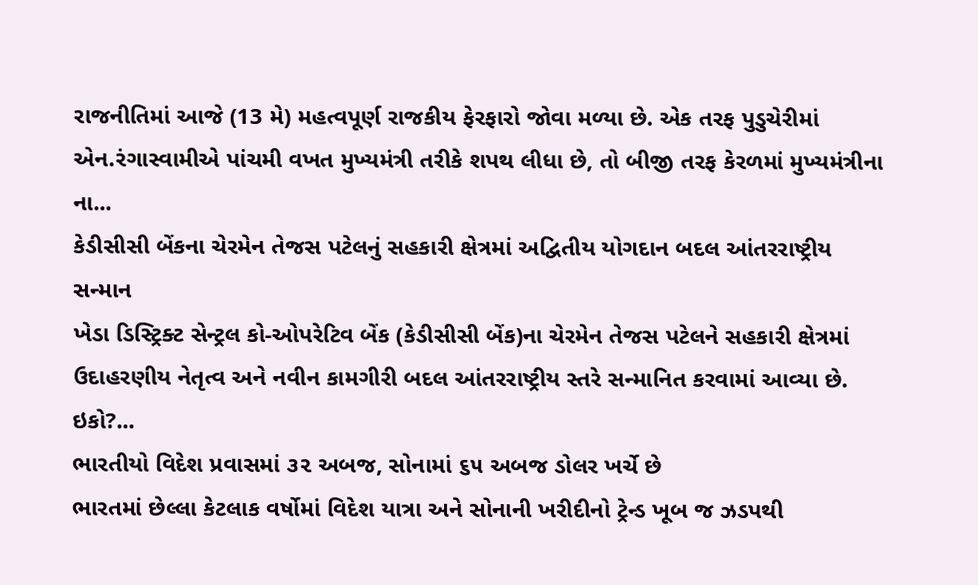રાજનીતિમાં આજે (13 મે) મહત્વપૂર્ણ રાજકીય ફેરફારો જોવા મળ્યા છે. એક તરફ પુડુચેરીમાં એન.રંગાસ્વામીએ પાંચમી વખત મુખ્યમંત્રી તરીકે શપથ લીધા છે, તો બીજી તરફ કેરળમાં મુખ્યમંત્રીના ના...
કેડીસીસી બેંકના ચેરમેન તેજસ પટેલનું સહકારી ક્ષેત્રમાં અદ્વિતીય યોગદાન બદલ આંતરરાષ્ટ્રીય સન્માન
ખેડા ડિસ્ટ્રિક્ટ સેન્ટ્રલ કો-ઓપરેટિવ બેંક (કેડીસીસી બેંક)ના ચેરમેન તેજસ પટેલને સહકારી ક્ષેત્રમાં ઉદાહરણીય નેતૃત્વ અને નવીન કામગીરી બદલ આંતરરાષ્ટ્રીય સ્તરે સન્માનિત કરવામાં આવ્યા છે. ઇકો?...
ભારતીયો વિદેશ પ્રવાસમાં ૩૨ અબજ, સોનામાં ૬૫ અબજ ડોલર ખર્ચે છે
ભારતમાં છેલ્લા કેટલાક વર્ષોમાં વિદેશ યાત્રા અને સોનાની ખરીદીનો ટ્રેન્ડ ખૂબ જ ઝડપથી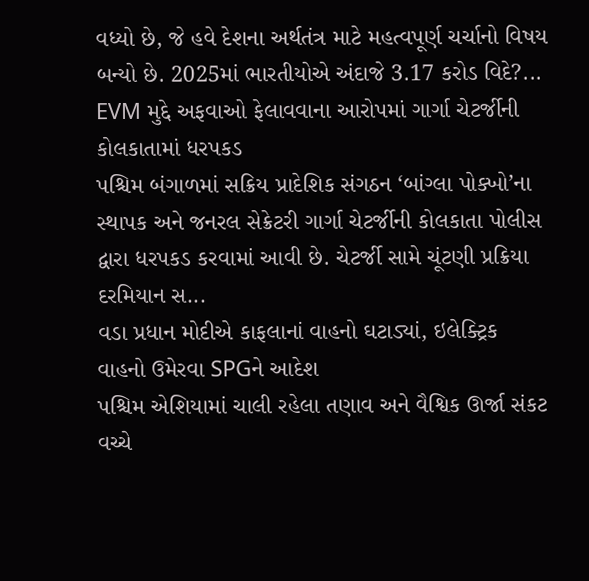વધ્યો છે, જે હવે દેશના અર્થતંત્ર માટે મહત્વપૂર્ણ ચર્ચાનો વિષય બન્યો છે. 2025માં ભારતીયોએ અંદાજે 3.17 કરોડ વિદે?...
EVM મુદ્દે અફવાઓ ફેલાવવાના આરોપમાં ગાર્ગા ચેટર્જીની કોલકાતામાં ધરપકડ
પશ્ચિમ બંગાળમાં સક્રિય પ્રાદેશિક સંગઠન ‘બાંગ્લા પોક્ખો’ના સ્થાપક અને જનરલ સેક્રેટરી ગાર્ગા ચેટર્જીની કોલકાતા પોલીસ દ્વારા ધરપકડ કરવામાં આવી છે. ચેટર્જી સામે ચૂંટણી પ્રક્રિયા દરમિયાન સ...
વડા પ્રધાન મોદીએ કાફલાનાં વાહનો ઘટાડ્યાં, ઇલેક્ટ્રિક વાહનો ઉમેરવા SPGને આદેશ
પશ્ચિમ એશિયામાં ચાલી રહેલા તણાવ અને વૈશ્વિક ઊર્જા સંકટ વચ્ચે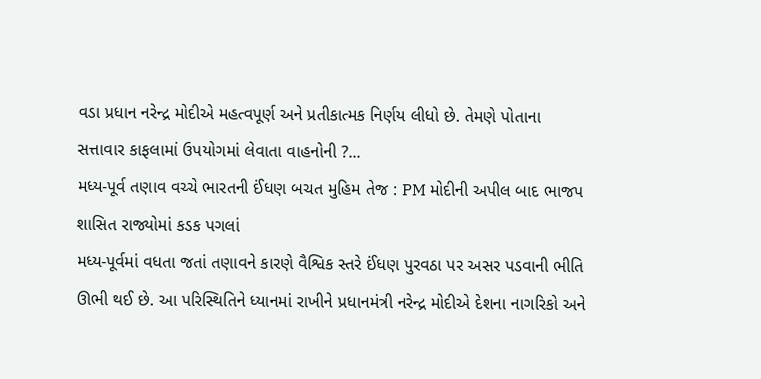વડા પ્રધાન નરેન્દ્ર મોદીએ મહત્વપૂર્ણ અને પ્રતીકાત્મક નિર્ણય લીધો છે. તેમણે પોતાના સત્તાવાર કાફલામાં ઉપયોગમાં લેવાતા વાહનોની ?...
મધ્ય-પૂર્વ તણાવ વચ્ચે ભારતની ઈંધણ બચત મુહિમ તેજ : PM મોદીની અપીલ બાદ ભાજપ શાસિત રાજ્યોમાં કડક પગલાં
મધ્ય-પૂર્વમાં વધતા જતાં તણાવને કારણે વૈશ્વિક સ્તરે ઈંધણ પુરવઠા પર અસર પડવાની ભીતિ ઊભી થઈ છે. આ પરિસ્થિતિને ધ્યાનમાં રાખીને પ્રધાનમંત્રી નરેન્દ્ર મોદીએ દેશના નાગરિકો અને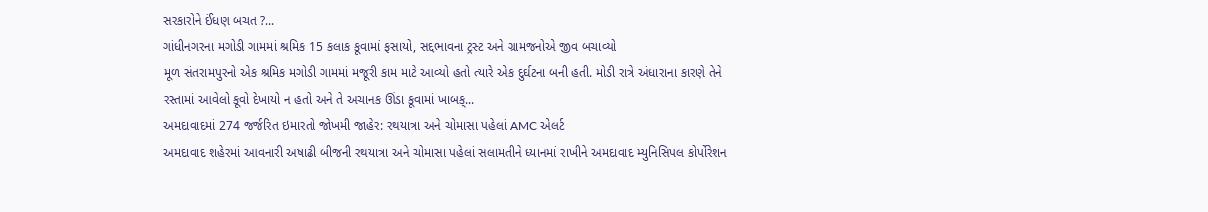સરકારોને ઈંધણ બચત ?...
ગાંધીનગરના મગોડી ગામમાં શ્રમિક 15 કલાક કૂવામાં ફસાયો, સદ્દભાવના ટ્રસ્ટ અને ગ્રામજનોએ જીવ બચાવ્યો
મૂળ સંતરામપુરનો એક શ્રમિક મગોડી ગામમાં મજૂરી કામ માટે આવ્યો હતો ત્યારે એક દુર્ઘટના બની હતી. મોડી રાત્રે અંધારાના કારણે તેને રસ્તામાં આવેલો કૂવો દેખાયો ન હતો અને તે અચાનક ઊંડા કૂવામાં ખાબક્...
અમદાવાદમાં 274 જર્જરિત ઇમારતો જોખમી જાહેર: રથયાત્રા અને ચોમાસા પહેલાં AMC એલર્ટ
અમદાવાદ શહેરમાં આવનારી અષાઢી બીજની રથયાત્રા અને ચોમાસા પહેલાં સલામતીને ધ્યાનમાં રાખીને અમદાવાદ મ્યુનિસિપલ કોર્પોરેશન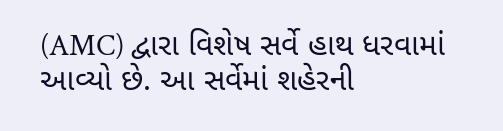(AMC) દ્વારા વિશેષ સર્વે હાથ ધરવામાં આવ્યો છે. આ સર્વેમાં શહેરની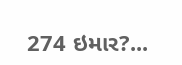274 ઇમાર?...